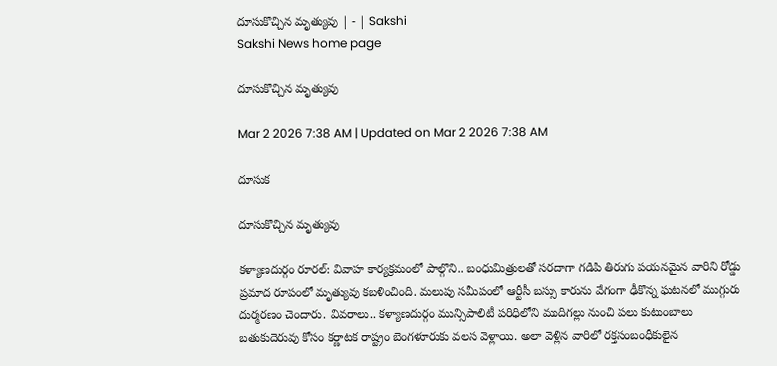దూసుకొచ్చిన మృత్యువు | - | Sakshi
Sakshi News home page

దూసుకొచ్చిన మృత్యువు

Mar 2 2026 7:38 AM | Updated on Mar 2 2026 7:38 AM

దూసుక

దూసుకొచ్చిన మృత్యువు

కళ్యాణదుర్గం రూరల్‌: వివాహ కార్యక్రమంలో పాల్గొని.. బంధుమిత్రులతో సరదాగా గడిపి తిరుగు పయనమైన వారిని రోడ్డు ప్రమాద రూపంలో మృత్యువు కబళించింది. మలుపు సమీపంలో ఆర్టీసీ బస్సు కారును వేగంగా ఢీకొన్న ఘటనలో ముగ్గురు దుర్మరణం చెందారు. వివరాలు.. కళ్యాణదుర్గం మున్సిపాలిటీ పరిధిలోని ముదిగల్లు నుంచి పలు కుటుంబాలు బతుకుదెరువు కోసం కర్ణాటక రాష్ట్రం బెంగళూరుకు వలస వెళ్లాయి. అలా వెళ్లిన వారిలో రక్తసంబంధీకులైన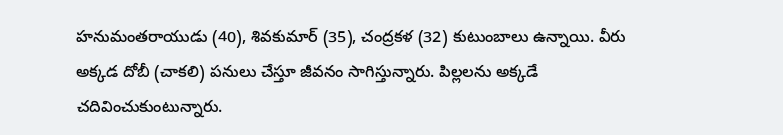హనుమంతరాయుడు (40), శివకుమార్‌ (35), చంద్రకళ (32) కుటుంబాలు ఉన్నాయి. వీరు అక్కడ దోబీ (చాకలి) పనులు చేస్తూ జీవనం సాగిస్తున్నారు. పిల్లలను అక్కడే చదివించుకుంటున్నారు.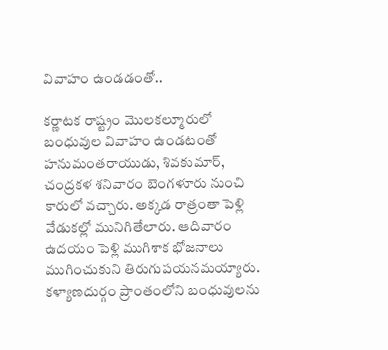వివాహం ఉండడంతో..

కర్ణాటక రాష్ట్రం మొలకల్మూరులో బంధువుల వివాహం ఉండటంతో హనుమంతరాయుడు, శివకుమార్‌, చంద్రకళ శనివారం బెంగళూరు నుంచి కారులో వచ్చారు. అక్కడ రాత్రంతా పెళ్లి వేడుకల్లో మునిగితేలారు. ఆదివారం ఉదయం పెళ్లి ముగిశాక భోజనాలు ముగించుకుని తిరుగుపయనమయ్యారు. కళ్యాణదుర్గం ప్రాంతంలోని బంధువులను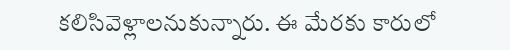కలిసివెళ్లాలనుకున్నారు. ఈ మేరకు కారులో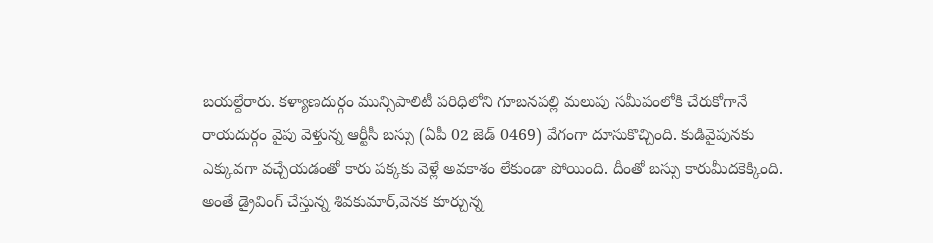బయల్దేరారు. కళ్యాణదుర్గం మున్సిపాలిటీ పరిధిలోని గూబనపల్లి మలుపు సమీపంలోకి చేరుకోగానే రాయదుర్గం వైపు వెళ్తున్న ఆర్టీసీ బస్సు (ఏపీ 02 జెడ్‌ 0469) వేగంగా దూసుకొచ్చింది. కుడివైపునకు ఎక్కువగా వచ్చేయడంతో కారు పక్కకు వెళ్లే అవకాశం లేకుండా పోయింది. దీంతో బస్సు కారుమీదకెక్కింది. అంతే డ్రైవింగ్‌ చేస్తున్న శివకుమార్‌,వెనక కూర్చున్న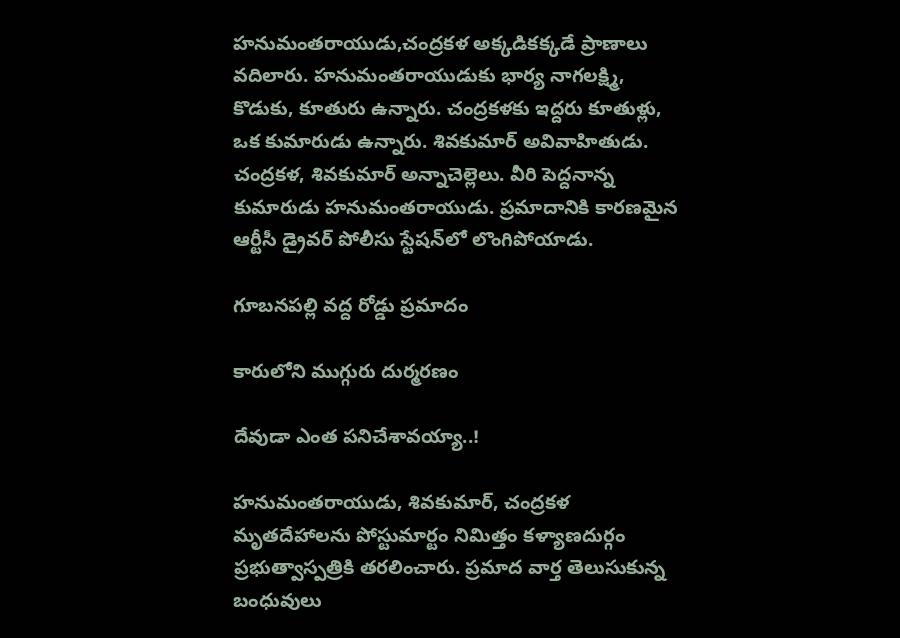హనుమంతరాయుడు,చంద్రకళ అక్కడికక్కడే ప్రాణాలు వదిలారు. హనుమంతరాయుడుకు భార్య నాగలక్ష్మి, కొడుకు, కూతురు ఉన్నారు. చంద్రకళకు ఇద్దరు కూతుళ్లు, ఒక కుమారుడు ఉన్నారు. శివకుమార్‌ అవివాహితుడు. చంద్రకళ, శివకుమార్‌ అన్నాచెల్లెలు. వీరి పెద్దనాన్న కుమారుడు హనుమంతరాయుడు. ప్రమాదానికి కారణమైన ఆర్టీసీ డ్రైవర్‌ పోలీసు స్టేషన్‌లో లొంగిపోయాడు.

గూబనపల్లి వద్ద రోడ్డు ప్రమాదం

కారులోని ముగ్గురు దుర్మరణం

దేవుడా ఎంత పనిచేశావయ్యా..!

హనుమంతరాయుడు, శివకుమార్‌, చంద్రకళ మృతదేహాలను పోస్టుమార్టం నిమిత్తం కళ్యాణదుర్గం ప్రభుత్వాస్పత్రికి తరలించారు. ప్రమాద వార్త తెలుసుకున్న బంధువులు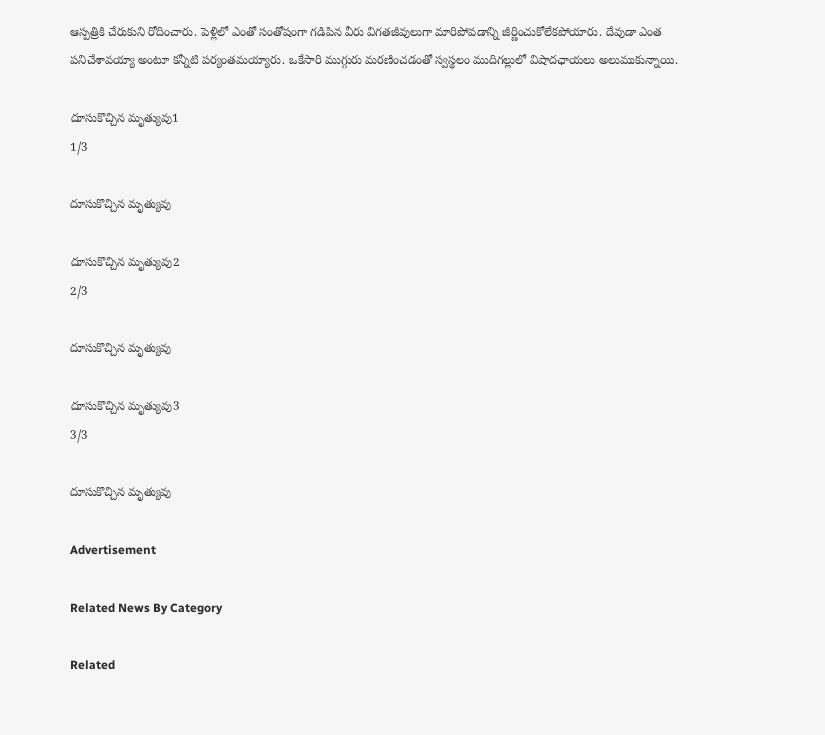ఆస్పత్రికి చేరుకుని రోదించారు. పెళ్లిలో ఎంతో సంతోషంగా గడిపిన వీరు విగతజీవులుగా మారిపోవడాన్ని జీర్ణించుకోలేకపోయారు. దేవుడా ఎంత పనిచేశావయ్యా అంటూ కన్నీటి పర్యంతమయ్యారు. ఒకేసారి ముగ్గురు మరణించడంతో స్వస్థలం ముదిగల్లులో విషాదఛాయలు అలుముకున్నాయి.

దూసుకొచ్చిన మృత్యువు1
1/3

దూసుకొచ్చిన మృత్యువు

దూసుకొచ్చిన మృత్యువు2
2/3

దూసుకొచ్చిన మృత్యువు

దూసుకొచ్చిన మృత్యువు3
3/3

దూసుకొచ్చిన మృత్యువు

Advertisement

Related News By Category

Related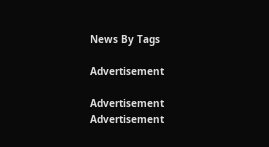News By Tags

Advertisement

Advertisement
Advertisement